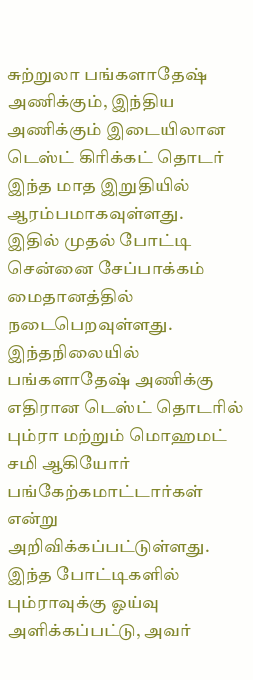சுற்றுலா பங்களாதேஷ் அணிக்கும், இந்திய அணிக்கும் இடையிலான டெஸ்ட் கிரிக்கட் தொடர் இந்த மாத இறுதியில் ஆரம்பமாகவுள்ளது.
இதில் முதல் போட்டி சென்னை சேப்பாக்கம் மைதானத்தில் நடைபெறவுள்ளது.
இந்தநிலையில் பங்களாதேஷ் அணிக்கு எதிரான டெஸ்ட் தொடரில் பும்ரா மற்றும் மொஹமட் சமி ஆகியோர் பங்கேற்கமாட்டார்கள் என்று அறிவிக்கப்பட்டுள்ளது.
இந்த போட்டிகளில் பும்ராவுக்கு ஓய்வு அளிக்கப்பட்டு, அவர்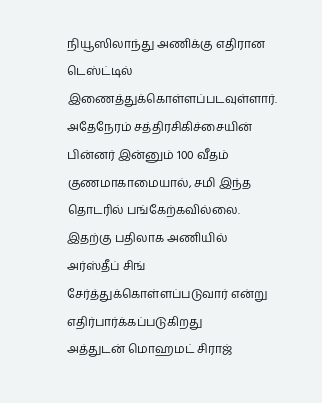நியூஸிலாந்து அணிக்கு எதிரான டெஸ்ட்டில் இணைத்துக்கொள்ளப்படவுள்ளார்.
அதேநேரம் சத்திரசிகிச்சையின் பின்னர் இன்னும் 100 வீதம் குணமாகாமையால், சமி இந்த தொடரில் பங்கேற்கவில்லை.
இதற்கு பதிலாக அணியில் அர்ஸ்தீப் சிங் சேர்த்துக்கொள்ளப்படுவார் என்று எதிர்பார்க்கப்படுகிறது
அத்துடன் மொஹமட் சிராஜ்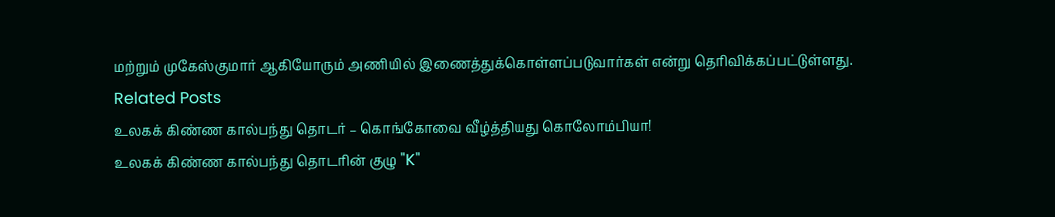மற்றும் முகேஸ்குமார் ஆகியோரும் அணியில் இணைத்துக்கொள்ளப்படுவார்கள் என்று தெரிவிக்கப்பட்டுள்ளது.
Related Posts
உலகக் கிண்ண கால்பந்து தொடர் – கொங்கோவை வீழ்த்தியது கொலோம்பியா!
உலகக் கிண்ண கால்பந்து தொடரின் குழு "K"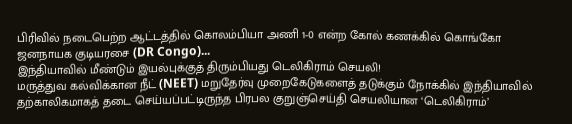பிரிவில் நடைபெற்ற ஆட்டத்தில் கொலம்பியா அணி 1-0 என்ற கோல் கணக்கில் கொங்கோ ஜனநாயக குடியரசை (DR Congo)...
இந்தியாவில் மீண்டும் இயல்புக்குத் திரும்பியது டெலிகிராம் செயலி!
மருத்துவ கல்விக்கான நீட் (NEET) மறுதேர்வு முறைகேடுகளைத் தடுக்கும் நோக்கில் இந்தியாவில் தற்காலிகமாகத் தடை செய்யப்பட்டிருந்த பிரபல குறுஞ்செய்தி செயலியான ‘டெலிகிராம்’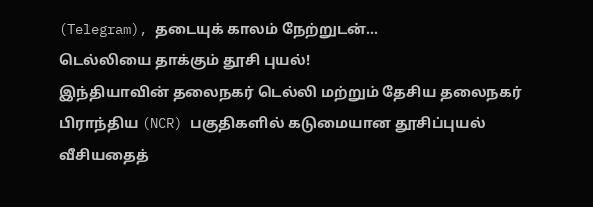(Telegram), தடையுக் காலம் நேற்றுடன்...
டெல்லியை தாக்கும் தூசி புயல்!
இந்தியாவின் தலைநகர் டெல்லி மற்றும் தேசிய தலைநகர் பிராந்திய (NCR) பகுதிகளில் கடுமையான தூசிப்புயல் வீசியதைத்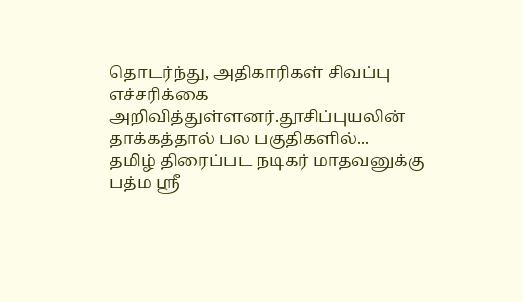தொடர்ந்து, அதிகாரிகள் சிவப்பு எச்சரிக்கை அறிவித்துள்ளனர்.தூசிப்புயலின் தாக்கத்தால் பல பகுதிகளில்...
தமிழ் திரைப்பட நடிகர் மாதவனுக்கு பத்ம ஶ்ரீ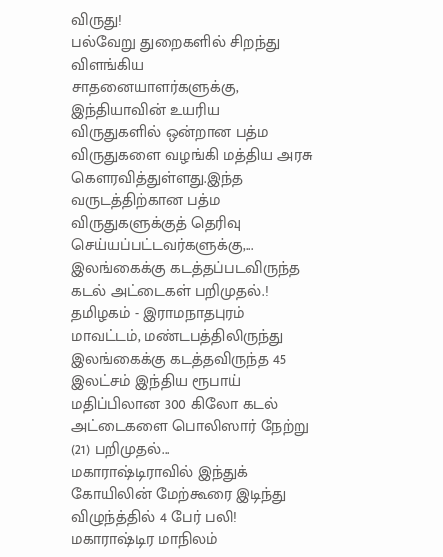விருது!
பல்வேறு துறைகளில் சிறந்து விளங்கிய சாதனையாளர்களுக்கு, இந்தியாவின் உயரிய விருதுகளில் ஒன்றான பத்ம விருதுகளை வழங்கி மத்திய அரசு கௌரவித்துள்ளது.இந்த வருடத்திற்கான பத்ம விருதுகளுக்குத் தெரிவு செய்யப்பட்டவர்களுக்கு,...
இலங்கைக்கு கடத்தப்படவிருந்த கடல் அட்டைகள் பறிமுதல்.!
தமிழகம் - இராமநாதபுரம் மாவட்டம், மண்டபத்திலிருந்து இலங்கைக்கு கடத்தவிருந்த 45 இலட்சம் இந்திய ரூபாய் மதிப்பிலான 300 கிலோ கடல் அட்டைகளை பொலிஸார் நேற்று (21) பறிமுதல்...
மகாராஷ்டிராவில் இந்துக் கோயிலின் மேற்கூரை இடிந்து விழுந்த்தில் 4 பேர் பலி!
மகாராஷ்டிர மாநிலம்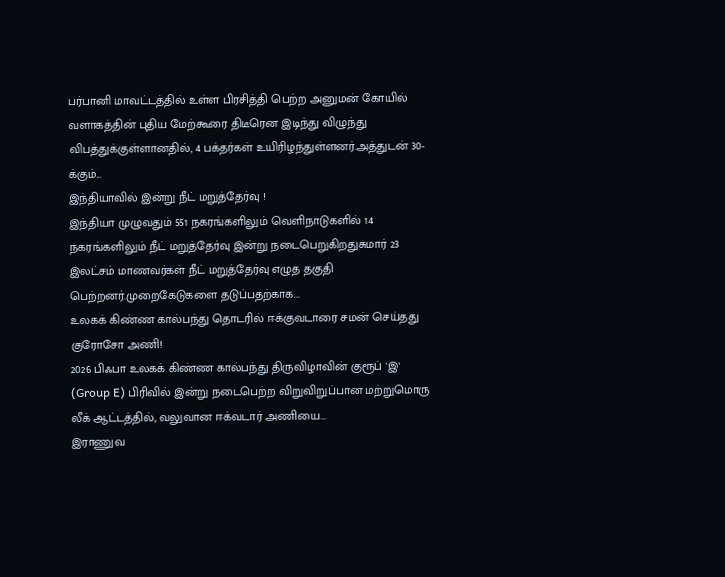பர்பானி மாவட்டத்தில் உள்ள பிரசித்தி பெற்ற அனுமன் கோயில் வளாகத்தின் புதிய மேற்கூரை திடீரென இடிந்து விழுந்து விபத்துக்குள்ளானதில், 4 பக்தர்கள் உயிரிழந்துள்ளனர்.அத்துடன் 30-க்கும்...
இந்தியாவில் இன்று நீட் மறுத்தேர்வு !
இந்தியா முழுவதும் 551 நகரங்களிலும் வெளிநாடுகளில் 14 நகரங்களிலும் நீட் மறுத்தேர்வு இன்று நடைபெறுகிறதுசுமார் 23 இலட்சம் மாணவர்கள் நீட் மறுத்தேர்வு எழுத தகுதி பெற்றனர்.முறைகேடுகளை தடுப்பதற்காக...
உலகக் கிண்ண கால்பந்து தொடரில் ஈக்குவடாரை சமன் செய்தது குரோசோ அணி!
2026 பிஃபா உலகக் கிண்ண கால்பந்து திருவிழாவின் குரூப் 'இ' (Group E) பிரிவில் இன்று நடைபெற்ற விறுவிறுப்பான மற்றுமொரு லீக் ஆட்டத்தில், வலுவான ஈக்வடார் அணியை...
இராணுவ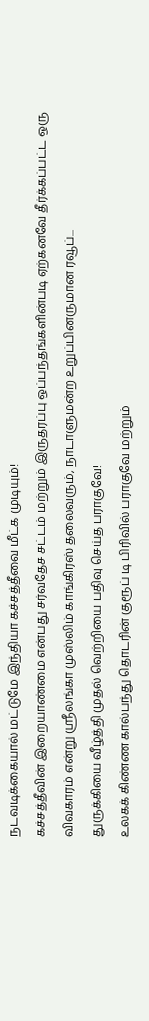நடவடிக்கையால் மட்டுமே இந்தியா கச்சத்தீவை மீட்க முடியும்!
கச்சத்தீவின் இறையாண்மை என்பது சர்வதேச சட்டம் மற்றும் இருதரப்பு ஒப்பந்தங்களின்படி ஏற்கனவே தீர்க்கப்பட்ட ஒரு விவகாரம் என்று ஸ்ரீலங்கா முஸ்லிம் காங்கிரஸ் தலைவரும், நாடாளுமன்ற உறுப்பினருமான ரவூப்...
துருக்கியை வீழ்த்தி முதல் வெற்றியை பதிவு செய்த பராகுவே!
உலகக் கிண்ண கால்பந்து தொடரின் குரூப் டி பிரிவில் பராகுவே மற்றும்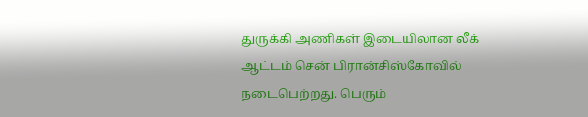துருக்கி அணிகள் இடையிலான லீக் ஆட்டம் சென் பிரான்சிஸ்கோவில் நடைபெற்றது. பெரும்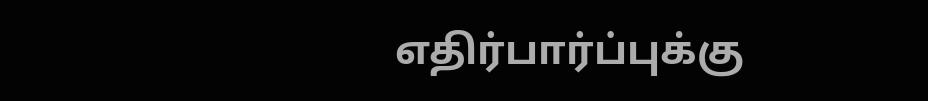எதிர்பார்ப்புக்கு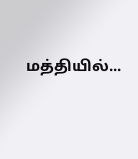மத்தியில்...